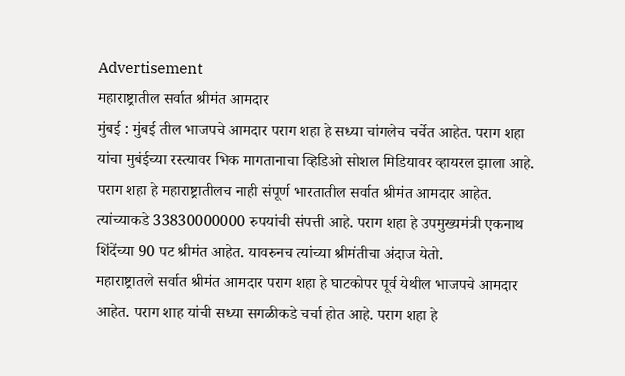Advertisement
महाराष्ट्रातील सर्वात श्रीमंत आमदार
मुंबई : मुंबई तील भाजपचे आमदार पराग शहा हे सध्या चांगलेच चर्चेत आहेत. पराग शहा यांचा मुबंईच्या रस्त्यावर भिक मागतानाचा व्हिडिओ सोशल मिडियावर व्हायरल झाला आहे. पराग शहा हे महाराष्ट्रातीलच नाही संपूर्ण भारतातील सर्वात श्रीमंत आमदार आहेत. त्यांच्याकडे 33830000000 रुपयांची संपत्ती आहे. पराग शहा हे उपमुख्यमंत्री एकनाथ शिंदेंच्या 90 पट श्रीमंत आहेत. यावरुनच त्यांच्या श्रीमंतीचा अंदाज येतो.
महाराष्ट्रातले सर्वात श्रीमंत आमदार पराग शहा हे घाटकोपर पूर्व येथील भाजपचे आमदार आहेत. पराग शाह यांची सध्या सगळीकडे चर्चा होत आहे. पराग शहा हे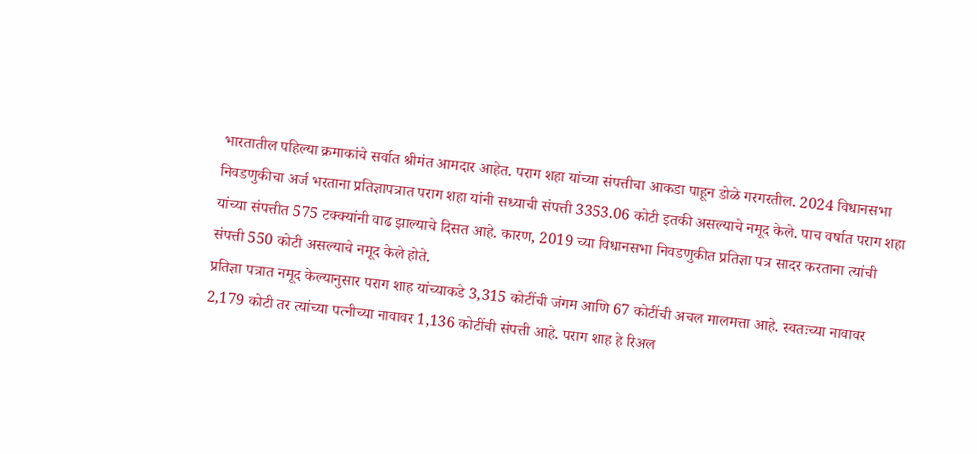भारतातील पहिल्या क्रमाकांचे सर्वात श्रीमंत आमदार आहेत. पराग शहा यांच्या संपत्तीचा आकडा पाहून डोळे गरगरतील. 2024 विधानसभा निवडणुकीचा अर्ज भरताना प्रतिज्ञापत्रात पराग शहा यांनी सध्याची संपत्ती 3353.06 कोटी इतकी असल्याचे नमूद केले. पाच वर्षात पराग शहा यांच्या संपत्तीत 575 टक्क्यांनी वाढ झाल्याचे दिसत आहे. कारण, 2019 च्या विधानसभा निवडणुकीत प्रतिज्ञा पत्र सादर करताना त्यांची संपत्ती 550 कोटी असल्याचे नमूद केले होते.
प्रतिज्ञा पत्रात नमूद केल्यानुसार पराग शाह यांच्याकडे 3,315 कोटींची जंगम आणि 67 कोटींची अचल मालमत्ता आहे. स्वतःच्या नावावर 2,179 कोटी तर त्यांच्या पत्नीच्या नावावर 1,136 कोटींची संपत्ती आहे. पराग शाह हे रिअल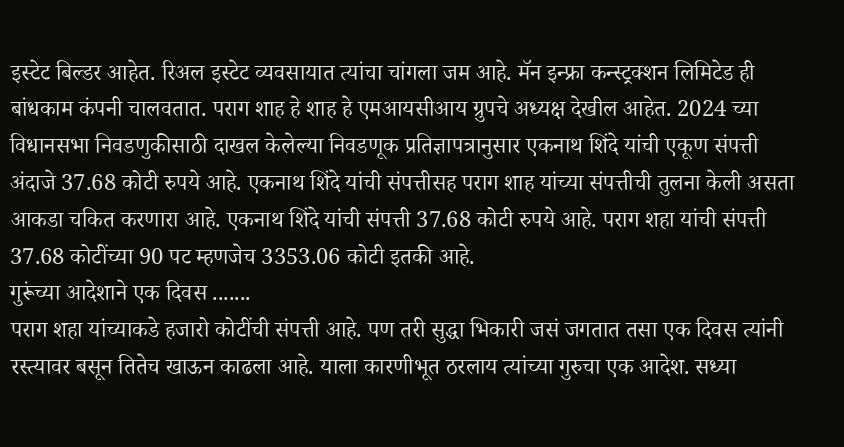इस्टेट बिल्डर आहेत. रिअल इस्टेट व्यवसायात त्यांचा चांगला जम आहे. मॅन इन्फ्रा कन्स्ट्रक्शन लिमिटेड ही बांधकाम कंपनी चालवतात. पराग शाह हे शाह हे एमआयसीआय ग्रुपचे अध्यक्ष देखील आहेत. 2024 च्या विधानसभा निवडणुकीसाठी दाखल केलेल्या निवडणूक प्रतिज्ञापत्रानुसार एकनाथ शिंदे यांची एकूण संपत्ती अंदाजे 37.68 कोटी रुपये आहे. एकनाथ शिंदे यांची संपत्तीसह पराग शाह यांच्या संपत्तीची तुलना केली असता आकडा चकित करणारा आहे. एकनाथ शिंदे यांची संपत्ती 37.68 कोटी रुपये आहे. पराग शहा यांची संपत्ती 37.68 कोटींच्या 90 पट म्हणजेच 3353.06 कोटी इतकी आहे.
गुरूंच्या आदेशाने एक दिवस .......
पराग शहा यांच्याकडे हजारो कोटींची संपत्ती आहे. पण तरी सुद्धा भिकारी जसं जगतात तसा एक दिवस त्यांनी रस्त्यावर बसून तितेच खाऊन काढला आहे. याला कारणीभूत ठरलाय त्यांच्या गुरुचा एक आदेश. सध्या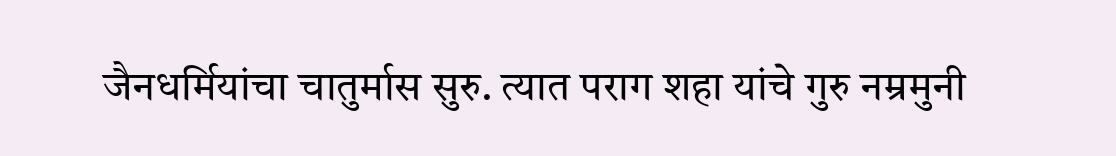जैनधर्मियांचा चातुर्मास सुरु. त्यात पराग शहा यांचे गुरु नम्रमुनी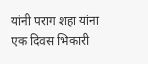यांनी पराग शहा यांना एक दिवस भिकारी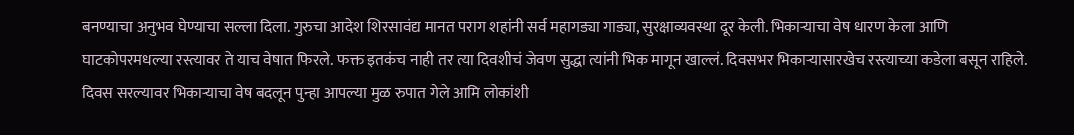बनण्याचा अनुभव घेण्याचा सल्ला दिला. गुरुचा आदेश शिरसावंद्य मानत पराग शहांनी सर्व महागड्या गाड्या, सुरक्षाव्यवस्था दूर केली. भिकाऱ्याचा वेष धारण केला आणि घाटकोपरमधल्या रस्त्यावर ते याच वेषात फिरले. फक्त इतकंच नाही तर त्या दिवशीचं जेवण सुद्धा त्यांनी भिक मागून खाल्लं. दिवसभर भिकाऱ्यासारखेच रस्त्याच्या कडेला बसून राहिले. दिवस सरल्यावर भिकाऱ्याचा वेष बदलून पुन्हा आपल्या मुळ रुपात गेले आमि लोकांशी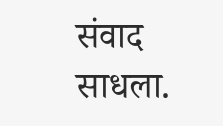संवाद साधला.